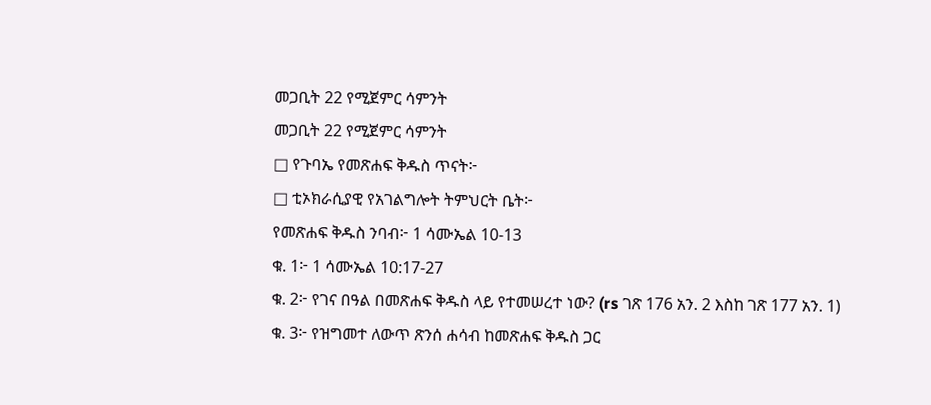መጋቢት 22 የሚጀምር ሳምንት
መጋቢት 22 የሚጀምር ሳምንት
□ የጉባኤ የመጽሐፍ ቅዱስ ጥናት፦
□ ቲኦክራሲያዊ የአገልግሎት ትምህርት ቤት፦
የመጽሐፍ ቅዱስ ንባብ፦ 1 ሳሙኤል 10-13
ቁ. 1፦ 1 ሳሙኤል 10:17-27
ቁ. 2፦ የገና በዓል በመጽሐፍ ቅዱስ ላይ የተመሠረተ ነው? (rs ገጽ 176 አን. 2 እስከ ገጽ 177 አን. 1)
ቁ. 3፦ የዝግመተ ለውጥ ጽንሰ ሐሳብ ከመጽሐፍ ቅዱስ ጋር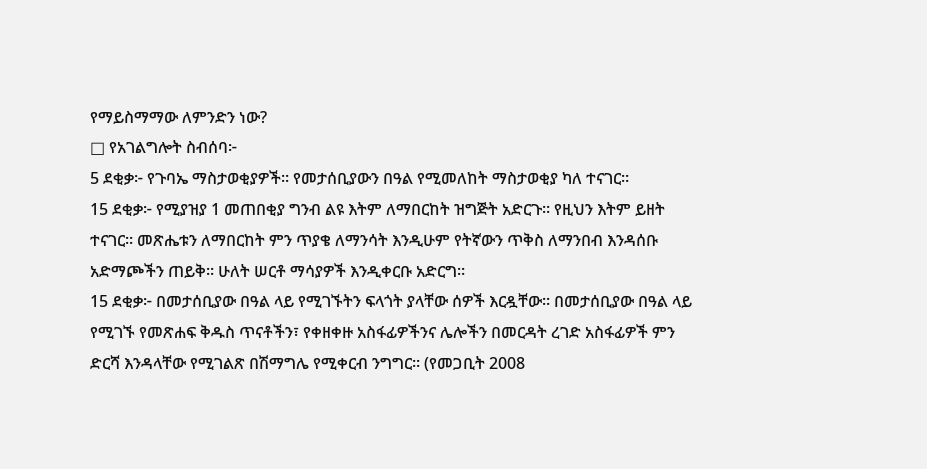የማይስማማው ለምንድን ነው?
□ የአገልግሎት ስብሰባ፦
5 ደቂቃ፦ የጉባኤ ማስታወቂያዎች። የመታሰቢያውን በዓል የሚመለከት ማስታወቂያ ካለ ተናገር።
15 ደቂቃ፦ የሚያዝያ 1 መጠበቂያ ግንብ ልዩ እትም ለማበርከት ዝግጅት አድርጉ። የዚህን እትም ይዘት ተናገር። መጽሔቱን ለማበርከት ምን ጥያቄ ለማንሳት እንዲሁም የትኛውን ጥቅስ ለማንበብ እንዳሰቡ አድማጮችን ጠይቅ። ሁለት ሠርቶ ማሳያዎች እንዲቀርቡ አድርግ።
15 ደቂቃ፦ በመታሰቢያው በዓል ላይ የሚገኙትን ፍላጎት ያላቸው ሰዎች እርዷቸው። በመታሰቢያው በዓል ላይ የሚገኙ የመጽሐፍ ቅዱስ ጥናቶችን፣ የቀዘቀዙ አስፋፊዎችንና ሌሎችን በመርዳት ረገድ አስፋፊዎች ምን ድርሻ እንዳላቸው የሚገልጽ በሽማግሌ የሚቀርብ ንግግር። (የመጋቢት 2008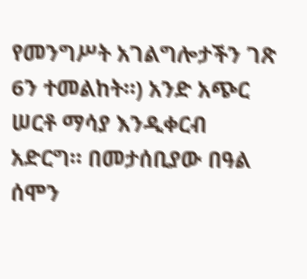የመንግሥት አገልግሎታችን ገጽ 6ን ተመልከት።) አንድ አጭር ሠርቶ ማሳያ እንዲቀርብ አድርግ። በመታሰቢያው በዓል ሰሞን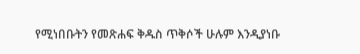የሚነበቡትን የመጽሐፍ ቅዱስ ጥቅሶች ሁሉም እንዲያነቡ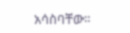አሳስባቸው።